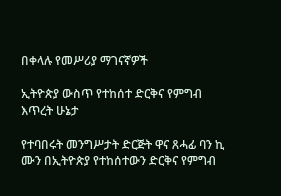በቀላሉ የመሥሪያ ማገናኛዎች

ኢትዮጵያ ውስጥ የተከሰተ ድርቅና የምግብ እጥረት ሁኔታ

የተባበሩት መንግሥታት ድርጅት ዋና ጸሓፊ ባን ኪ ሙን በኢትዮጵያ የተከሰተውን ድርቅና የምግብ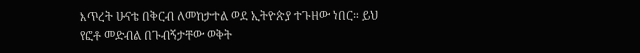እጥረት ሁናቴ በቅርብ ለመከታተል ወደ ኢትዮጵያ ተጉዘው ነበር። ይህ የፎቶ መድብል በጉብኝታቸው ወቅት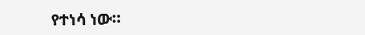የተነሳ ነው።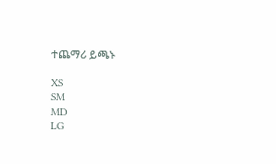ተጨማሪ ይጫኑ

XS
SM
MD
LG